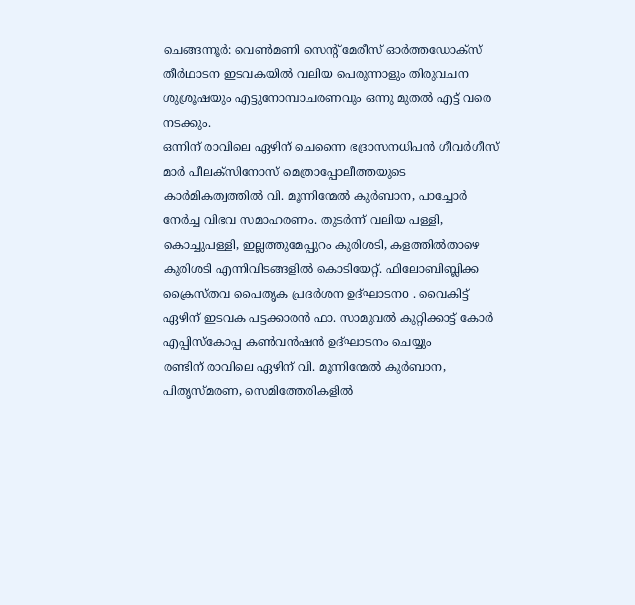ചെങ്ങന്നൂർ: വെൺമണി സെന്റ് മേരീസ് ഓർത്തഡോക്സ് തീർഥാടന ഇടവകയിൽ വലിയ പെരുന്നാളും തിരുവചന ശുശ്രൂഷയും എട്ടുനോമ്പാചരണവും ഒന്നു മുതൽ എട്ട് വരെ നടക്കും.
ഒന്നിന് രാവിലെ ഏഴിന് ചെന്നൈ ഭദ്രാസനധിപൻ ഗീവർഗീസ് മാർ പീലക്സിനോസ് മെത്രാപ്പോലീത്തയുടെ കാർമികത്വത്തിൽ വി. മൂന്നിന്മേൽ കുർബാന, പാച്ചോർ നേർച്ച വിഭവ സമാഹരണം. തുടർന്ന് വലിയ പള്ളി, കൊച്ചുപള്ളി, ഇല്ലത്തുമേപ്പുറം കുരിശടി, കളത്തിൽതാഴെ കുരിശടി എന്നിവിടങ്ങളിൽ കൊടിയേറ്റ്. ഫിലോബിബ്ലിക്ക ക്രൈസ്തവ പൈതൃക പ്രദർശന ഉദ്ഘാടനo . വൈകിട്ട് ഏഴിന് ഇടവക പട്ടക്കാരൻ ഫാ. സാമുവൽ കുറ്റിക്കാട്ട് കോർ എപ്പിസ്കോപ്പ കൺവൻഷൻ ഉദ്ഘാടനം ചെയ്യും
രണ്ടിന് രാവിലെ ഏഴിന് വി. മൂന്നിന്മേൽ കുർബാന, പിതൃസ്മരണ, സെമിത്തേരികളിൽ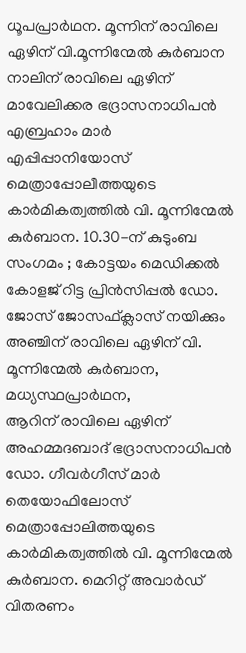ധൂപപ്രാർഥന. മൂന്നിന് രാവിലെ ഏഴിന് വി.മൂന്നിന്മേൽ കുർബാന
നാലിന് രാവിലെ ഏഴിന് മാവേലിക്കര ഭദ്രാസനാധിപൻ എബ്രഹാം മാർ എപ്പിപ്പാനിയോസ് മെത്രാപ്പോലീത്തയുടെ കാർമികത്വത്തിൽ വി. മൂന്നിന്മേൽ കുർബാന. 10.30-ന് കുടുംബ സംഗമം ; കോട്ടയം മെഡിക്കൽ കോളജ് റിട്ട പ്രിൻസിപ്പൽ ഡോ. ജോസ് ജോസഫ്ക്ലാസ് നയിക്കും
അഞ്ചിന് രാവിലെ ഏഴിന് വി. മൂന്നിന്മേൽ കുർബാന, മധ്യസ്ഥപ്രാർഥന,
ആറിന് രാവിലെ ഏഴിന് അഹമ്മദബാദ് ഭദ്രാസനാധിപൻ ഡോ. ഗീവർഗീസ് മാർ തെയോഫിലോസ് മെത്രാപ്പോലിത്തയുടെ കാർമികത്വത്തിൽ വി. മൂന്നിന്മേൽ കുർബാന. മെറിറ്റ് അവാർഡ് വിതരണം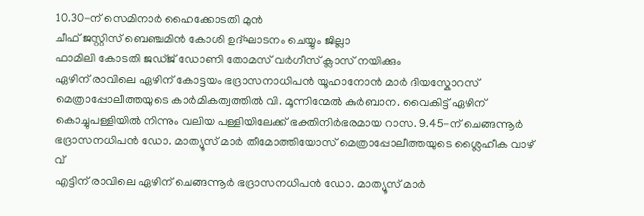10.30-ന് സെമിനാർ ഹൈക്കോടതി മുൻ
ചീഫ് ജസ്റ്റിസ് ബെഞ്ചമിൻ കോശി ഉദ്ഘാടനം ചെയ്യും ജില്ലാ
ഫാമിലി കോടതി ജഡ്ജ് ഡോണി തോമസ് വർഗീസ് ക്ലാസ് നയിക്കും
ഏഴിന് രാവിലെ ഏഴിന് കോട്ടയം ഭദ്രാസനാധിപൻ യൂഹാനോൻ മാർ ദിയസ്കോറസ് മെത്രാപ്പോലീത്തയുടെ കാർമികത്വത്തിൽ വി. മൂന്നിന്മേൽ കുർബാന. വൈകിട്ട് ഏഴിന് കൊച്ചുപള്ളിയിൽ നിന്നും വലിയ പള്ളിയിലേക്ക് ഭക്തിനിർഭരമായ റാസ. 9.45-ന് ചെങ്ങന്നൂർ ഭദ്രാസനധിപൻ ഡോ. മാത്യൂസ് മാർ തീമോത്തിയോസ് മെത്രാപ്പോലീത്തയുടെ ശ്ലൈഹീക വാഴ് വ്
എട്ടിന് രാവിലെ ഏഴിന് ചെങ്ങന്നൂർ ഭദ്രാസനധിപൻ ഡോ. മാത്യൂസ് മാർ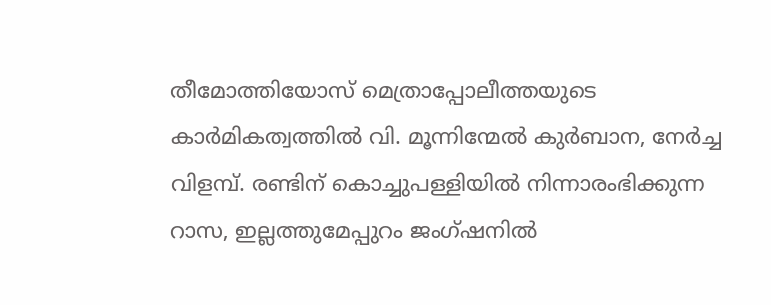തീമോത്തിയോസ് മെത്രാപ്പോലീത്തയുടെ കാർമികത്വത്തിൽ വി. മൂന്നിന്മേൽ കുർബാന, നേർച്ച വിളമ്പ്. രണ്ടിന് കൊച്ചുപള്ളിയിൽ നിന്നാരംഭിക്കുന്ന റാസ, ഇല്ലത്തുമേപ്പുറം ജംഗ്ഷനിൽ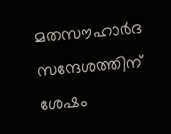മതസൗഹാർദ സന്ദേശത്തിന് ശേഷം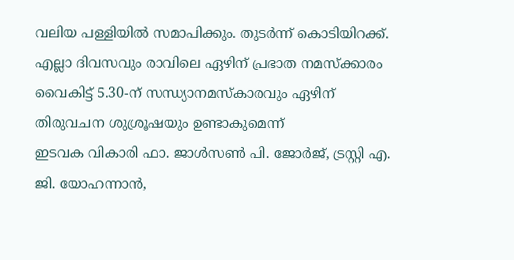വലിയ പള്ളിയിൽ സമാപിക്കും. തുടർന്ന് കൊടിയിറക്ക്.
എല്ലാ ദിവസവും രാവിലെ ഏഴിന് പ്രഭാത നമസ്ക്കാരം വൈകിട്ട് 5.30-ന് സന്ധ്യാനമസ്കാരവും ഏഴിന് തിരുവചന ശുശ്രൂഷയും ഉണ്ടാകുമെന്ന്
ഇടവക വികാരി ഫാ. ജാൾസൺ പി. ജോർജ്, ട്രസ്റ്റി എ. ജി. യോഹന്നാൻ,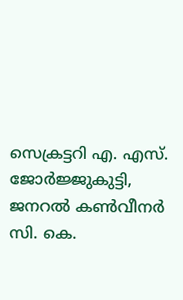സെക്രട്ടറി എ. എസ്. ജോർജ്ജുകുട്ടി, ജനറൽ കൺവീനർ സി. കെ.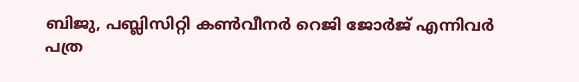ബിജു, പബ്ലിസിറ്റി കൺവീനർ റെജി ജോർജ് എന്നിവർ
പത്ര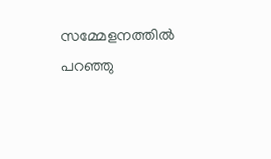സമ്മേളനത്തിൽ പറഞ്ഞു